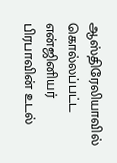ஆஸ்திரேலியாவில் கொல்லப்பட்ட என்ஜினியர் பிரபாவின் உடல்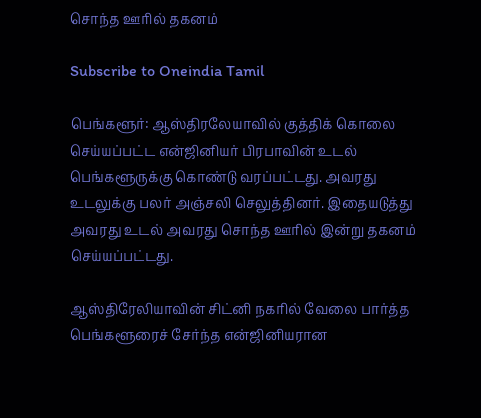சொந்த ஊரில் தகனம்

Subscribe to Oneindia Tamil

பெங்களூர்: ஆஸ்திரலேயாவில் குத்திக் கொலை செய்யப்பட்ட என்ஜினியர் பிரபாவின் உடல் பெங்களூருக்கு கொண்டு வரப்பட்டது. அவரது உடலுக்கு பலர் அஞ்சலி செலுத்தினர். இதையடுத்து அவரது உடல் அவரது சொந்த ஊரில் இன்று தகனம் செய்யப்பட்டது.

ஆஸ்திரேலியாவின் சிட்னி நகரில் வேலை பார்த்த பெங்களூரைச் சேர்ந்த என்ஜினியரான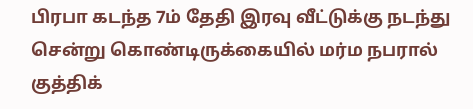பிரபா கடந்த 7ம் தேதி இரவு வீட்டுக்கு நடந்து சென்று கொண்டிருக்கையில் மர்ம நபரால் குத்திக்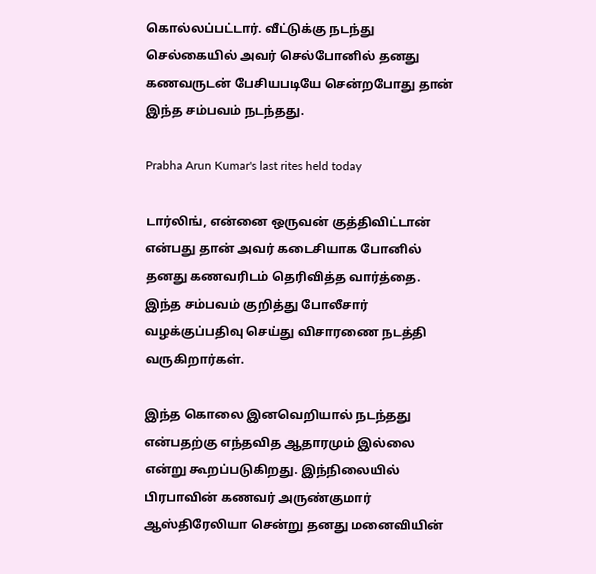கொல்லப்பட்டார். வீட்டுக்கு நடந்து செல்கையில் அவர் செல்போனில் தனது கணவருடன் பேசியபடியே சென்றபோது தான் இந்த சம்பவம் நடந்தது.

Prabha Arun Kumar's last rites held today

டார்லிங், என்னை ஒருவன் குத்திவிட்டான் என்பது தான் அவர் கடைசியாக போனில் தனது கணவரிடம் தெரிவித்த வார்த்தை. இந்த சம்பவம் குறித்து போலீசார் வழக்குப்பதிவு செய்து விசாரணை நடத்தி வருகிறார்கள்.

இந்த கொலை இனவெறியால் நடந்தது என்பதற்கு எந்தவித ஆதாரமும் இல்லை என்று கூறப்படுகிறது. இந்நிலையில் பிரபாவின் கணவர் அருண்குமார் ஆஸ்திரேலியா சென்று தனது மனைவியின்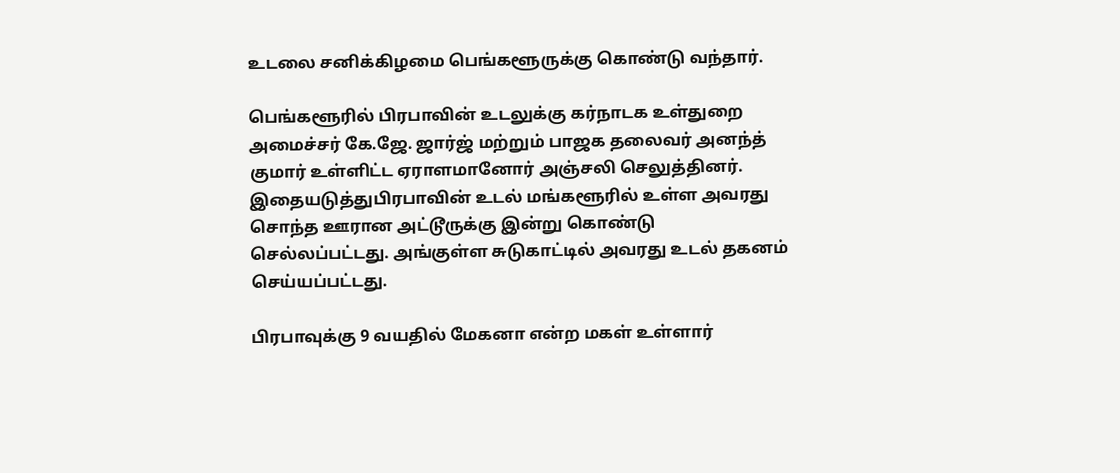உடலை சனிக்கிழமை பெங்களூருக்கு கொண்டு வந்தார்.

பெங்களூரில் பிரபாவின் உடலுக்கு கர்நாடக உள்துறை அமைச்சர் கே.ஜே. ஜார்ஜ் மற்றும் பாஜக தலைவர் அனந்த் குமார் உள்ளிட்ட ஏராளமானோர் அஞ்சலி செலுத்தினர். இதையடுத்துபிரபாவின் உடல் மங்களூரில் உள்ள அவரது சொந்த ஊரான அட்டூருக்கு இன்று கொண்டு செல்லப்பட்டது. அங்குள்ள சுடுகாட்டில் அவரது உடல் தகனம் செய்யப்பட்டது.

பிரபாவுக்கு 9 வயதில் மேகனா என்ற மகள் உள்ளார்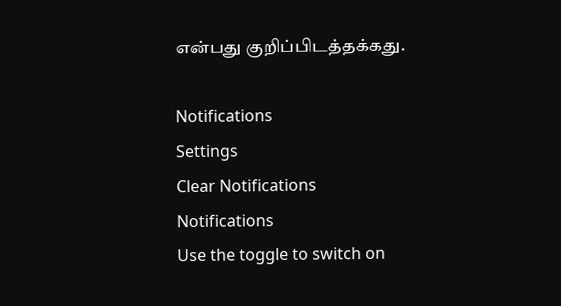என்பது குறிப்பிடத்தக்கது.

Notifications
Settings
Clear Notifications
Notifications
Use the toggle to switch on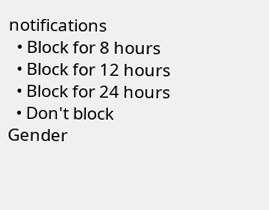notifications
  • Block for 8 hours
  • Block for 12 hours
  • Block for 24 hours
  • Don't block
Gender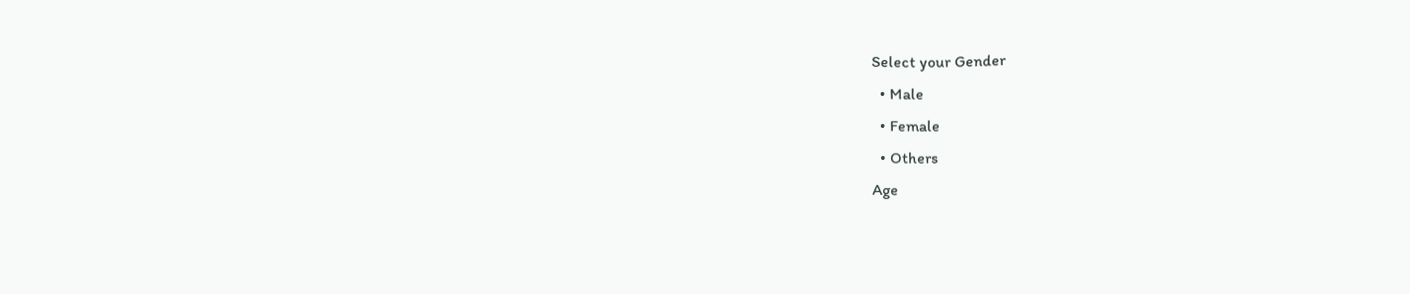Select your Gender
  • Male
  • Female
  • Others
Age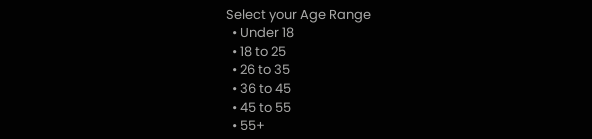Select your Age Range
  • Under 18
  • 18 to 25
  • 26 to 35
  • 36 to 45
  • 45 to 55
  • 55+